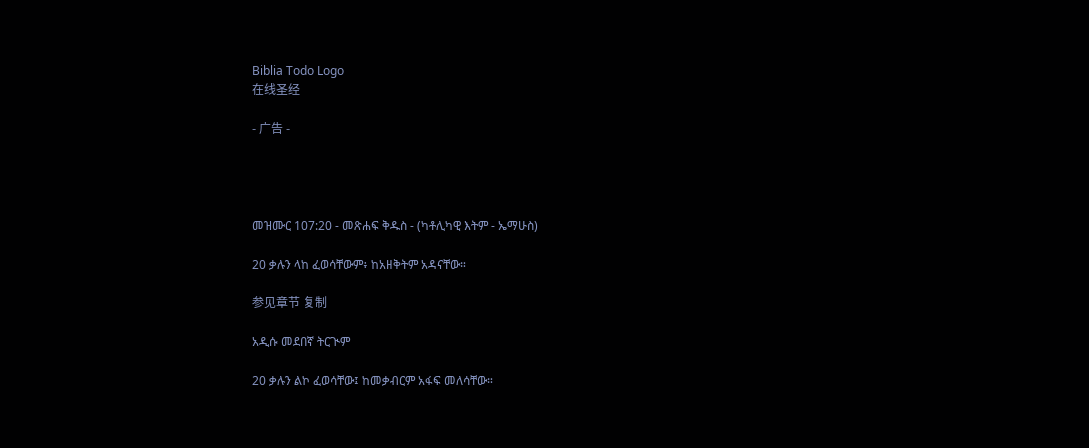Biblia Todo Logo
在线圣经

- 广告 -




መዝሙር 107:20 - መጽሐፍ ቅዱስ - (ካቶሊካዊ እትም - ኤማሁስ)

20 ቃሉን ላከ ፈወሳቸውም፥ ከአዘቅትም አዳናቸው።

参见章节 复制

አዲሱ መደበኛ ትርጒም

20 ቃሉን ልኮ ፈወሳቸው፤ ከመቃብርም አፋፍ መለሳቸው።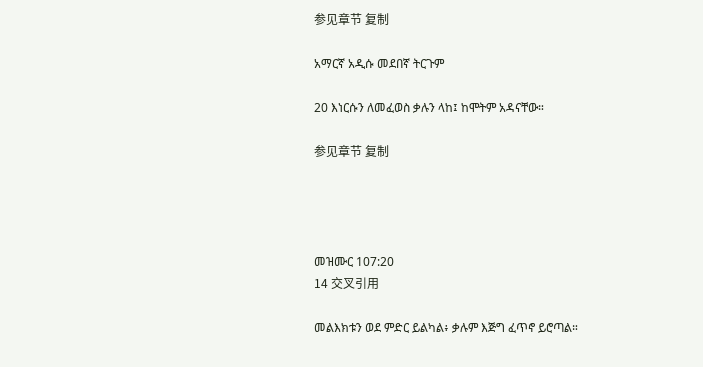参见章节 复制

አማርኛ አዲሱ መደበኛ ትርጉም

20 እነርሱን ለመፈወስ ቃሉን ላከ፤ ከሞትም አዳናቸው።

参见章节 复制




መዝሙር 107:20
14 交叉引用

መልእክቱን ወደ ምድር ይልካል፥ ቃሉም እጅግ ፈጥኖ ይሮጣል።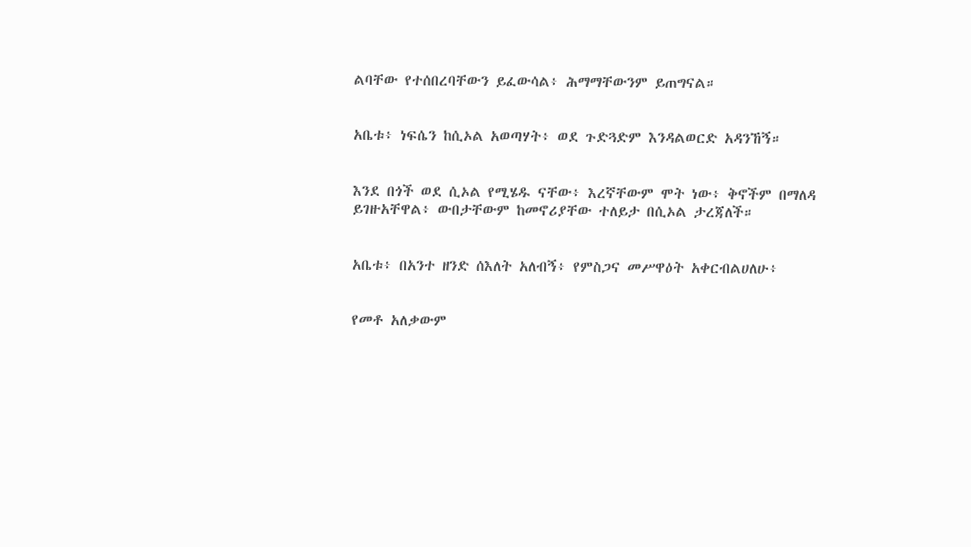ልባቸው የተሰበረባቸውን ይፈውሳል፥ ሕማማቸውንም ይጠግናል።


አቤቱ፥ ነፍሴን ከሲኦል አወጣሃት፥ ወደ ጉድጓድም እንዳልወርድ አዳንኸኝ።


እንደ በጎች ወደ ሲኦል የሚሄዱ ናቸው፥ እረኛቸውም ሞት ነው፥ ቅኖችም በማለዳ ይገዙአቸዋል፥ ውበታቸውም ከመኖሪያቸው ተለይታ በሲኦል ታረጃለች።


አቤቱ፥ በአንተ ዘንድ ሰእለት አለብኝ፥ የምስጋና መሥዋዕት አቀርብልሀለሁ፥


የመቶ አለቃውም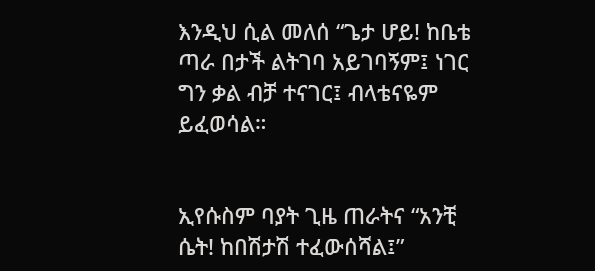እንዲህ ሲል መለሰ “ጌታ ሆይ! ከቤቴ ጣራ በታች ልትገባ አይገባኝም፤ ነገር ግን ቃል ብቻ ተናገር፤ ብላቴናዬም ይፈወሳል።


ኢየሱስም ባያት ጊዜ ጠራትና “አንቺ ሴት! ከበሽታሽ ተፈውሰሻል፤”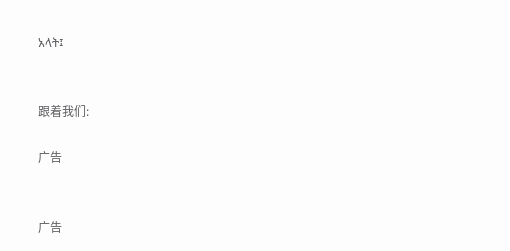አላት፤


跟着我们:

广告


广告